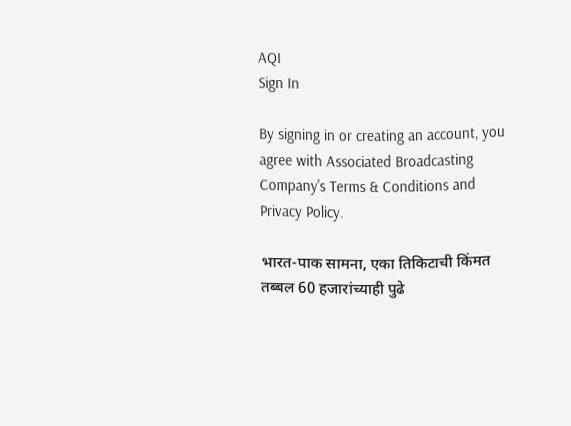AQI
Sign In

By signing in or creating an account, you agree with Associated Broadcasting Company's Terms & Conditions and Privacy Policy.

भारत-पाक सामना, एका तिकिटाची किंमत तब्बल 60 हजारांच्याही पुढे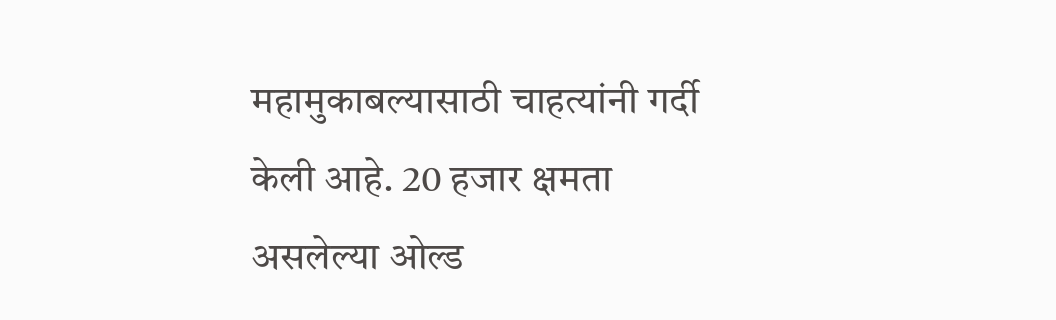महामुकाबल्यासाठी चाहत्यांनी गर्दी केली आहे. 20 हजार क्षमता असलेल्या ओल्ड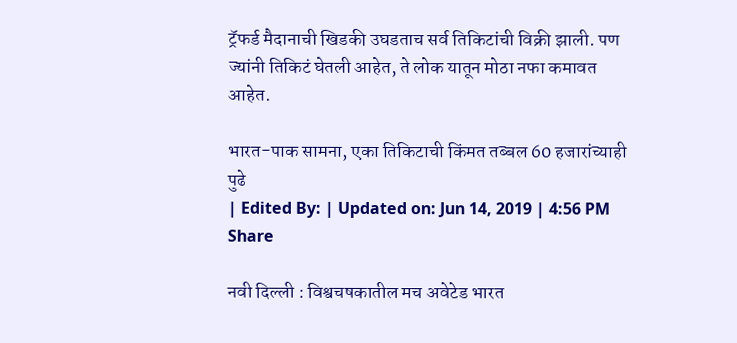ट्रॅफर्ड मैदानाची खिडकी उघडताच सर्व तिकिटांची विक्री झाली. पण ज्यांनी तिकिटं घेतली आहेत, ते लोक यातून मोठा नफा कमावत आहेत.

भारत-पाक सामना, एका तिकिटाची किंमत तब्बल 60 हजारांच्याही पुढे
| Edited By: | Updated on: Jun 14, 2019 | 4:56 PM
Share

नवी दिल्ली : विश्वचषकातील मच अवेटेड भारत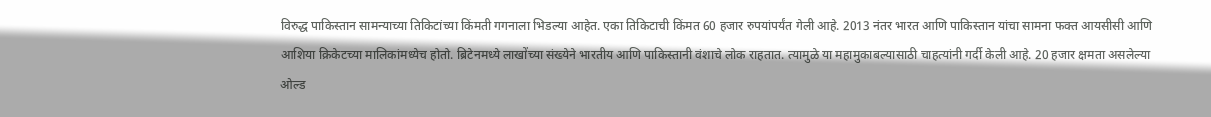विरुद्ध पाकिस्तान सामन्याच्या तिकिटांच्या किंमती गगनाला भिडल्या आहेत. एका तिकिटाची किंमत 60 हजार रुपयांपर्यंत गेली आहे. 2013 नंतर भारत आणि पाकिस्तान यांचा सामना फक्त आयसीसी आणि आशिया क्रिकेटच्या मालिकांमध्येच होतो. ब्रिटेनमध्ये लाखोंच्या संख्येने भारतीय आणि पाकिस्तानी वंशाचे लोक राहतात. त्यामुळे या महामुकाबल्यासाठी चाहत्यांनी गर्दी केली आहे. 20 हजार क्षमता असलेल्या ओल्ड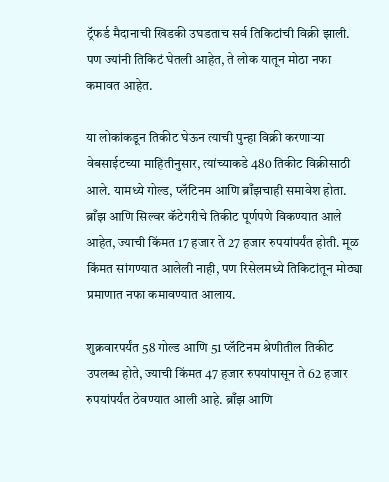ट्रॅफर्ड मैदानाची खिडकी उघडताच सर्व तिकिटांची विक्री झाली. पण ज्यांनी तिकिटं घेतली आहेत, ते लोक यातून मोठा नफा कमावत आहेत.

या लोकांकडून तिकीट घेऊन त्याची पुन्हा विक्री करणाऱ्या वेबसाईटच्या माहितीनुसार, त्यांच्याकडे 480 तिकीट विक्रीसाठी आले. यामध्ये गोल्ड, प्लॅटिनम आणि ब्राँझचाही समावेश होता. ब्राँझ आणि सिल्वर कॅटेगरीचे तिकीट पूर्णपणे विकण्यात आले आहेत, ज्याची किंमत 17 हजार ते 27 हजार रुपयांपर्यंत होती. मूळ किंमत सांगण्यात आलेली नाही, पण रिसेलमध्ये तिकिटांतून मोठ्या प्रमाणात नफा कमावण्यात आलाय.

शुक्रवारपर्यंत 58 गोल्ड आणि 51 प्लॅटिनम श्रेणीतील तिकीट उपलब्ध होते, ज्याची किंमत 47 हजार रुपयांपासून ते 62 हजार रुपयांपर्यंत ठेवण्यात आली आहे. ब्राँझ आणि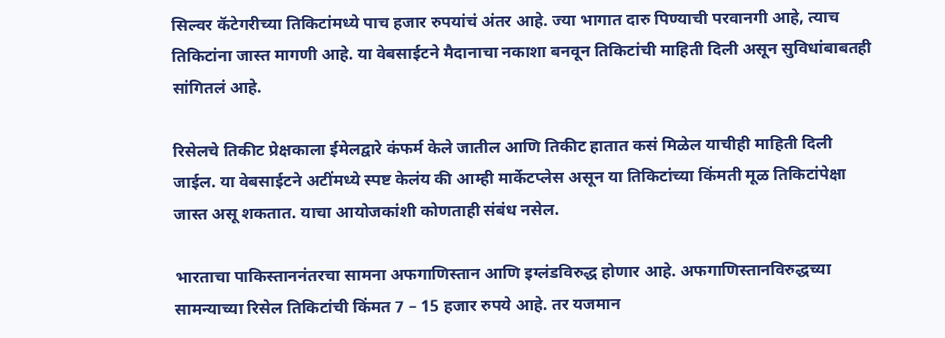सिल्वर कॅटेगरीच्या तिकिटांमध्ये पाच हजार रुपयांचं अंतर आहे. ज्या भागात दारु पिण्याची परवानगी आहे, त्याच तिकिटांना जास्त मागणी आहे. या वेबसाईटने मैदानाचा नकाशा बनवून तिकिटांची माहिती दिली असून सुविधांबाबतही सांगितलं आहे.

रिसेलचे तिकीट प्रेक्षकाला ईमेलद्वारे कंफर्म केले जातील आणि तिकीट हातात कसं मिळेल याचीही माहिती दिली जाईल. या वेबसाईटने अटींमध्ये स्पष्ट केलंय की आम्ही मार्केटप्लेस असून या तिकिटांच्या किंमती मूळ तिकिटांपेक्षा जास्त असू शकतात. याचा आयोजकांशी कोणताही संबंध नसेल.

भारताचा पाकिस्ताननंतरचा सामना अफगाणिस्तान आणि इग्लंडविरुद्ध होणार आहे. अफगाणिस्तानविरुद्धच्या सामन्याच्या रिसेल तिकिटांची किंमत 7 – 15 हजार रुपये आहे. तर यजमान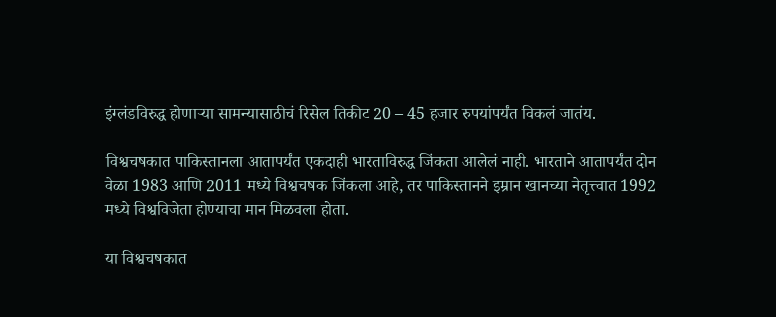इंग्लंडविरुद्ध होणाऱ्या सामन्यासाठीचं रिसेल तिकीट 20 – 45 हजार रुपयांपर्यंत विकलं जातंय.

विश्वचषकात पाकिस्तानला आतापर्यंत एकदाही भारताविरुद्ध जिंकता आलेलं नाही. भारताने आतापर्यंत दोन वेळा 1983 आणि 2011 मध्ये विश्वचषक जिंकला आहे, तर पाकिस्तानने इम्रान खानच्या नेतृत्त्वात 1992 मध्ये विश्वविजेता होण्याचा मान मिळवला होता.

या विश्वचषकात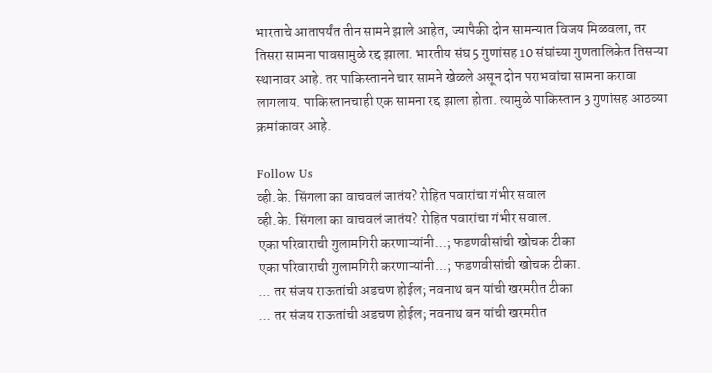भारताचे आतापर्यंत तीन सामने झाले आहेत, ज्यापैकी दोन सामन्यात विजय मिळवला, तर तिसरा सामना पावसामुळे रद्द झाला. भारतीय संघ 5 गुणांसह 10 संघांच्या गुणतालिकेत तिसऱ्या स्थानावर आहे. तर पाकिस्तानने चार सामने खेळले असून दोन पराभवांचा सामना करावा लागलाय. पाकिस्तानचाही एक सामना रद्द झाला होता. त्यामुळे पाकिस्तान 3 गुणांसह आठव्या क्रमांकावर आहे.

Follow Us
व्ही.के. सिंगला का वाचवलं जातंय? रोहित पवारांचा गंभीर सवाल
व्ही.के. सिंगला का वाचवलं जातंय? रोहित पवारांचा गंभीर सवाल.
एका परिवाराची गुलामगिरी करणाऱ्यांनी...; फडणवीसांची खोचक टीका
एका परिवाराची गुलामगिरी करणाऱ्यांनी...; फडणवीसांची खोचक टीका.
... तर संजय राऊतांची अडचण होईल; नवनाथ बन यांची खरमरीत टीका
... तर संजय राऊतांची अडचण होईल; नवनाथ बन यांची खरमरीत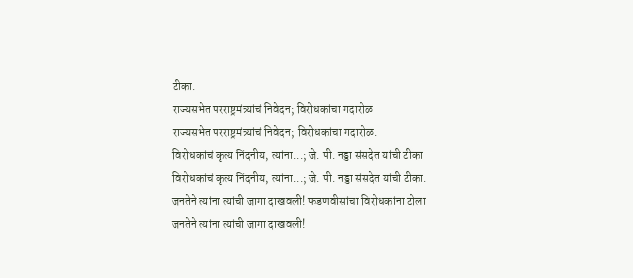टीका.
राज्यसभेत परराष्ट्रमंत्र्यांचं निवेदन; विरोधकांचा गदारोळ
राज्यसभेत परराष्ट्रमंत्र्यांचं निवेदन; विरोधकांचा गदारोळ.
विरोधकांचं कृत्य निंदनीय, त्यांना...; जे. पी. नड्डा संसदेत यांची टीका
विरोधकांचं कृत्य निंदनीय, त्यांना...; जे. पी. नड्डा संसदेत यांची टीका.
जनतेने त्यांना त्यांची जागा दाखवली! फडणवीसांचा विरोधकांना टोला
जनतेने त्यांना त्यांची जागा दाखवली!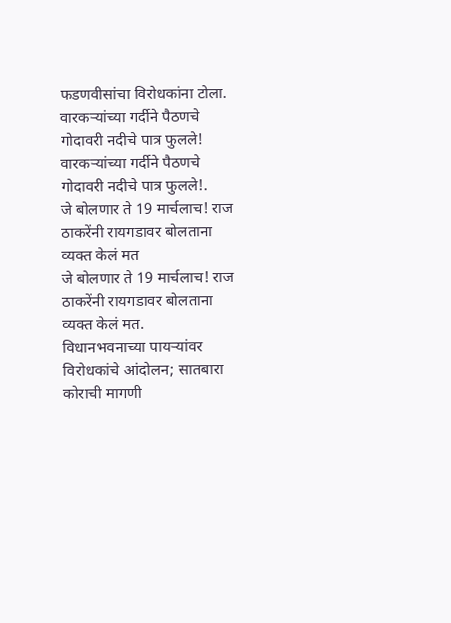फडणवीसांचा विरोधकांना टोला.
वारकऱ्यांच्या गर्दीने पैठणचे गोदावरी नदीचे पात्र फुलले!
वारकऱ्यांच्या गर्दीने पैठणचे गोदावरी नदीचे पात्र फुलले!.
जे बोलणार ते 19 मार्चलाच! राज ठाकरेंनी रायगडावर बोलताना व्यक्त केलं मत
जे बोलणार ते 19 मार्चलाच! राज ठाकरेंनी रायगडावर बोलताना व्यक्त केलं मत.
विधानभवनाच्या पायऱ्यांवर विरोधकांचे आंदोलन; सातबारा कोराची मागणी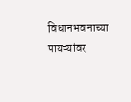विधानभवनाच्या पायऱ्यांवर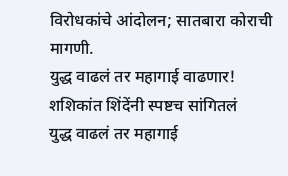विरोधकांचे आंदोलन; सातबारा कोराची मागणी.
युद्ध वाढलं तर महागाई वाढणार! शशिकांत शिंदेंनी स्पष्टच सांगितलं
युद्ध वाढलं तर महागाई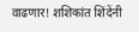वाढणार! शशिकांत शिंदेंनी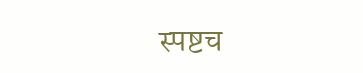स्पष्टच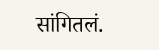सांगितलं.